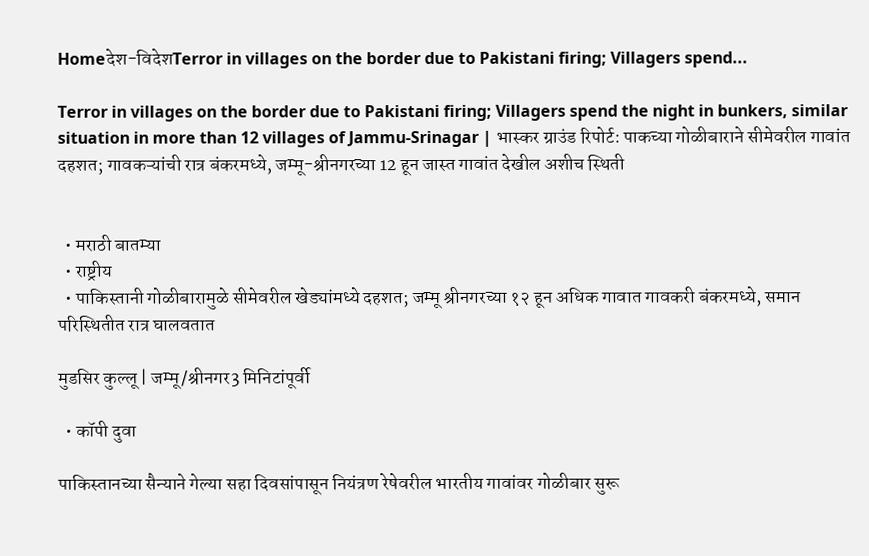Homeदेश-विदेशTerror in villages on the border due to Pakistani firing; Villagers spend...

Terror in villages on the border due to Pakistani firing; Villagers spend the night in bunkers, similar situation in more than 12 villages of Jammu-Srinagar | भास्कर ग्राउंड रिपोर्ट: पाकच्या गोळीबाराने सीमेवरील गावांत दहशत; गावकऱ्यांची रात्र बंकरमध्ये, जम्मू-श्रीनगरच्या 12 हून जास्त गावांत देखील अशीच स्थिती


  • मराठी बातम्या
  • राष्ट्रीय
  • पाकिस्तानी गोळीबारामुळे सीमेवरील खेड्यांमध्ये दहशत; जम्मू श्रीनगरच्या १२ हून अधिक गावात गावकरी बंकरमध्ये, समान परिस्थितीत रात्र घालवतात

मुडसिर कुल्लू | जम्मू/श्रीनगर3 मिनिटांपूर्वी

  • कॉपी दुवा

पाकिस्तानच्या सैन्याने गेल्या सहा दिवसांपासून नियंत्रण रेषेवरील भारतीय गावांवर गोळीबार सुरू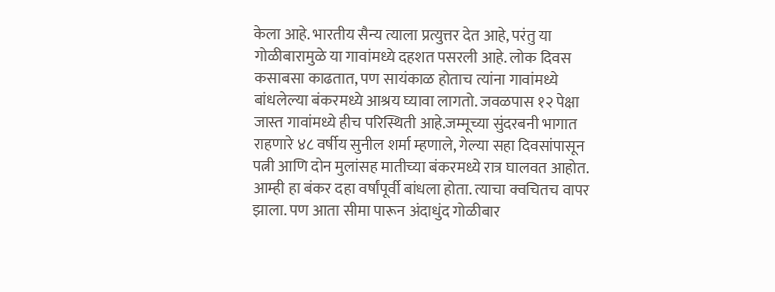केला आहे. भारतीय सैन्य त्याला प्रत्युत्तर देत आहे, परंतु या गोळीबारामुळे या गावांमध्ये दहशत पसरली आहे. लोक दिवस कसाबसा काढतात, पण सायंकाळ होताच त्यांना गावांमध्ये बांधलेल्या बंकरमध्ये आश्रय घ्यावा लागतो. जवळपास १२ पेक्षा जास्त गावांमध्ये हीच परिस्थिती आहे.जम्मूच्या सुंदरबनी भागात राहणारे ४८ वर्षीय सुनील शर्मा म्हणाले, गेल्या सहा दिवसांपासून पत्नी आणि दोन मुलांसह मातीच्या बंकरमध्ये रात्र घालवत आहोत. आम्ही हा बंकर दहा वर्षांपूर्वी बांधला होता. त्याचा क्वचितच वापर झाला. पण आता सीमा पारून अंदाधुंद गोळीबार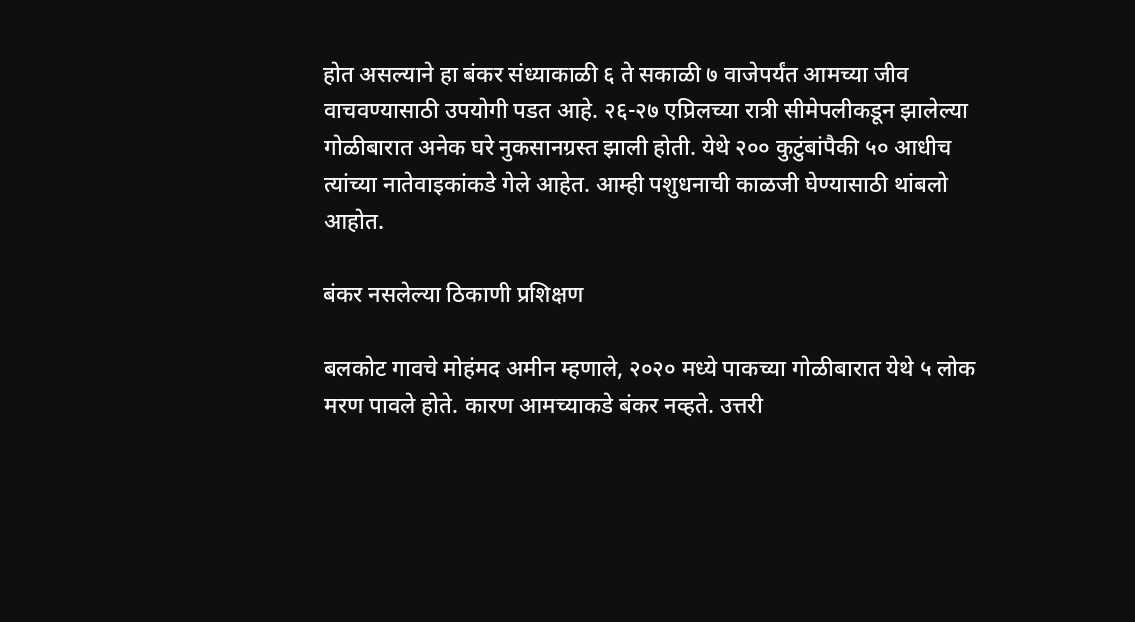होत असल्याने हा बंकर संध्याकाळी ६ ते सकाळी ७ वाजेपर्यंत आमच्या जीव वाचवण्यासाठी उपयोगी पडत आहे. २६-२७ एप्रिलच्या रात्री सीमेपलीकडून झालेल्या गोळीबारात अनेक घरे नुकसानग्रस्त झाली होती. येथे २०० कुटुंबांपैकी ५० आधीच त्यांच्या नातेवाइकांकडे गेले आहेत. आम्ही पशुधनाची काळजी घेण्यासाठी थांबलो आहोत.

बंकर नसलेल्या ठिकाणी प्रशिक्षण

बलकोट गावचे मोहंमद अमीन म्हणाले, २०२० मध्ये पाकच्या गोळीबारात येथे ५ लोक मरण पावले होते. कारण आमच्याकडे बंकर नव्हते. उत्तरी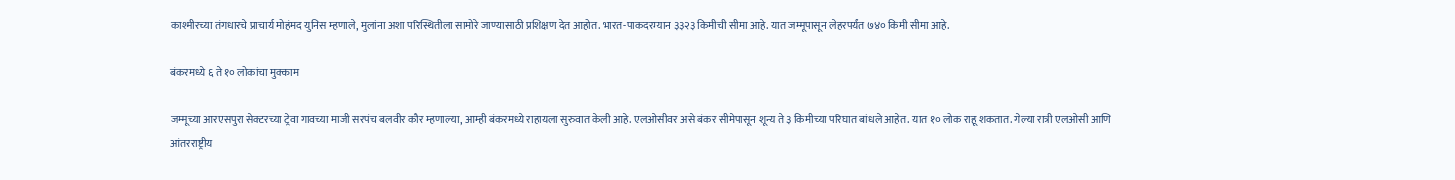काश्मीरच्या तंगधारचे प्राचार्य मोहंमद युनिस म्हणाले, मुलांना अशा परिस्थितीला सामोरे जाण्यासाठी प्रशिक्षण देत आहोत. भारत-पाकदरम्यान ३३२३ किमीची सीमा आहे. यात जम्मूपासून लेहरपर्यंत ७४० किमी सीमा आहे.

बंकरमध्ये ६ ते १० लोकांचा मुक्काम

जम्मूच्या आरएसपुरा सेक्टरच्या ट्रेवा गावच्या माजी सरपंच बलवीर कौर म्हणाल्या, आम्ही बंकरमध्ये राहायला सुरुवात केली आहे. एलओसीवर असे बंकर सीमेपासून शून्य ते ३ किमीच्या परिघात बांधले आहेत. यात १० लोक राहू शकतात. गेल्या रात्री एलओसी आणि आंतरराष्ट्रीय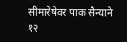सीमारेषेवर पाक सैन्याने १२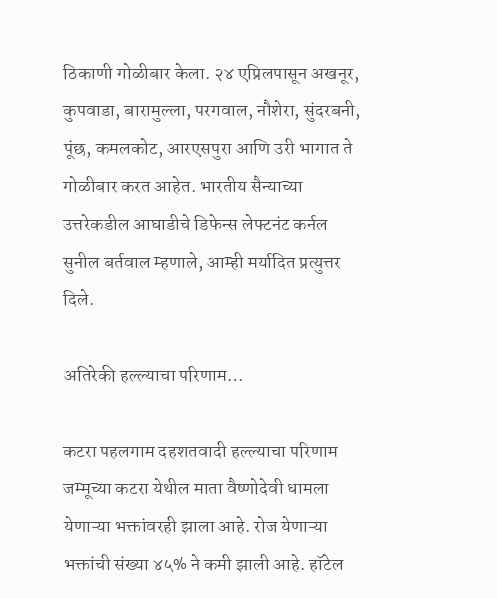ठिकाणी गोळीबार केला. २४ एप्रिलपासून अखनूर, कुपवाडा, बारामुल्ला, परगवाल, नौशेरा, सुंदरबनी, पूंछ, कमलकोट, आरएसपुरा आणि उरी भागात ते गोळीबार करत आहेत. भारतीय सैन्याच्या उत्तरेकडील आघाडीचे डिफेन्स लेफ्टनंट कर्नल सुनील बर्तवाल म्हणाले, आम्ही मर्यादित प्रत्युत्तर दिले.

अतिरेकी हल्ल्याचा परिणाम…

कटरा पहलगाम दहशतवादी हल्ल्याचा परिणाम जम्मूच्या कटरा येथील माता वैष्णोदेवी धामला येणाऱ्या भक्तांवरही झाला आहे. रोज येणाऱ्या भक्तांची संख्या ४५% ने कमी झाली आहे. हॉटेल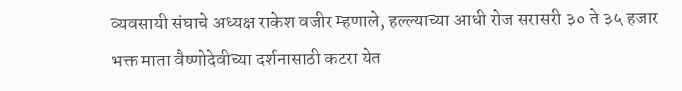व्यवसायी संघाचे अध्यक्ष राकेश वजीर म्हणाले, हल्ल्याच्या आधी रोज सरासरी ३० ते ३५ हजार भक्त माता वैष्णोदेवीच्या दर्शनासाठी कटरा येत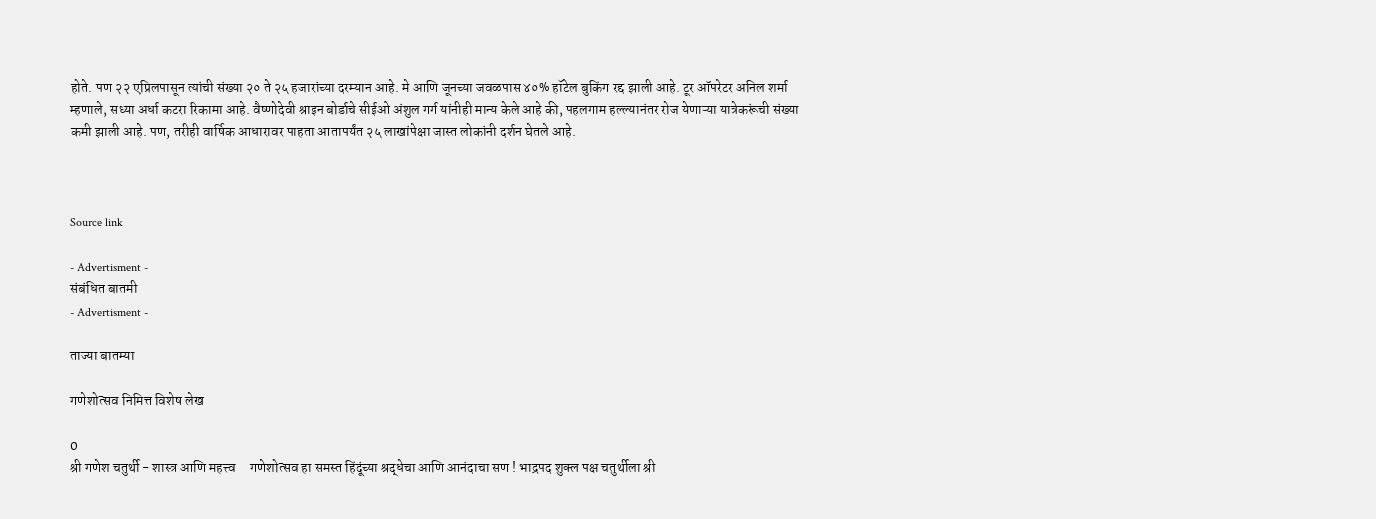होते. पण २२ एप्रिलपासून त्यांची संख्या २० ते २५ हजारांच्या दरम्यान आहे. मे आणि जूनच्या जवळपास ४०% हॉटेल बुकिंग रद्द झाली आहे. टूर ऑपरेटर अनिल शर्मा म्हणाले, सध्या अर्धा कटरा रिकामा आहे. वैष्णोदेवी श्राइन बोर्डाचे सीईओ अंशुल गर्ग यांनीही मान्य केले आहे की, पहलगाम हल्ल्यानंतर रोज येणाऱ्या यात्रेकरूंची संख्या कमी झाली आहे. पण, तरीही वार्षिक आधारावर पाहता आतापर्यंत २५ लाखांपेक्षा जास्त लोकांनी दर्शन घेतले आहे.



Source link

- Advertisment -
संबंधित बातमी
- Advertisment -

ताज्या बातम्या

गणेशोत्सव निमित्त विशेष लेख

0
श्री गणेश चतुर्थी - शास्त्र आणि महत्त्व     गणेशोत्सव हा समस्त हिंदूंच्या श्रद्धेचा आणि आनंदाचा सण ! भाद्रपद शुक्ल पक्ष चतुर्थीला श्री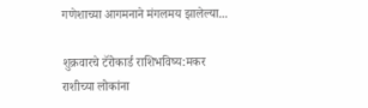गणेशाच्या आगमनाने मंगलमय झालेल्या...

शुक्रवारचे टॅरोकार्ड राशिभविष्य:मकर राशीच्या लोकांना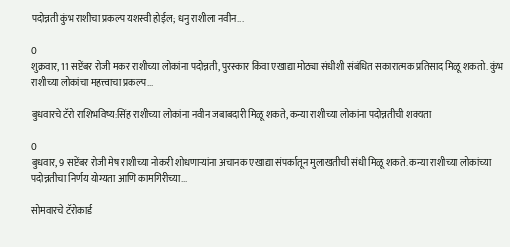पदोन्नती कुंभ राशीचा प्रकल्प यशस्वी होईल; धनु राशीला नवीन...

0
शुक्रवार, 11 सप्टेंबर रोजी मकर राशीच्या लोकांना पदोन्नती, पुरस्कार किंवा एखाद्या मोठ्या संधीशी संबंधित सकारात्मक प्रतिसाद मिळू शकतो. कुंभ राशीच्या लोकांचा महत्त्वाचा प्रकल्प...

बुधवारचे टॅरो राशिभविष्य:सिंह राशीच्या लोकांना नवीन जबाबदारी मिळू शकते, कन्या राशीच्या लोकांना पदोन्नतीची शक्यता

0
बुधवार, 9 सप्टेंबर रोजी मेष राशीच्या नोकरी शोधणाऱ्यांना अचानक एखाद्या संपर्कातून मुलाखतीची संधी मिळू शकते. कन्या राशीच्या लोकांच्या पदोन्नतीचा निर्णय योग्यता आणि कामगिरीच्या...

सोमवारचे टॅरोकार्ड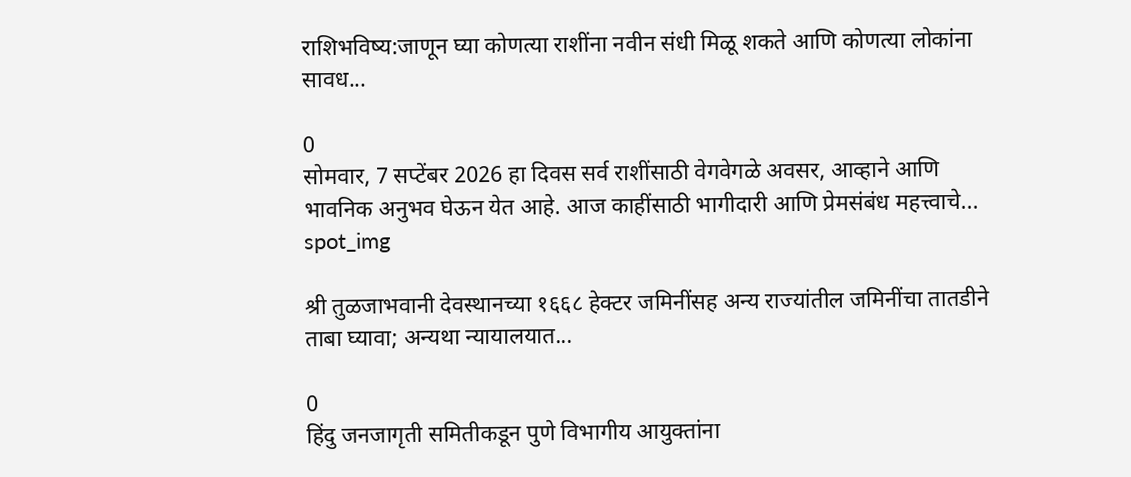राशिभविष्य:जाणून घ्या कोणत्या राशींना नवीन संधी मिळू शकते आणि कोणत्या लोकांना सावध...

0
सोमवार, 7 सप्टेंबर 2026 हा दिवस सर्व राशींसाठी वेगवेगळे अवसर, आव्हाने आणि भावनिक अनुभव घेऊन येत आहे. आज काहींसाठी भागीदारी आणि प्रेमसंबंध महत्त्वाचे...
spot_img

श्री तुळजाभवानी देवस्थानच्या १६६८ हेक्टर जमिनींसह अन्य राज्यांतील जमिनींचा तातडीने ताबा घ्यावा; अन्यथा न्यायालयात...

0
हिंदु जनजागृती समितीकडून पुणे विभागीय आयुक्तांना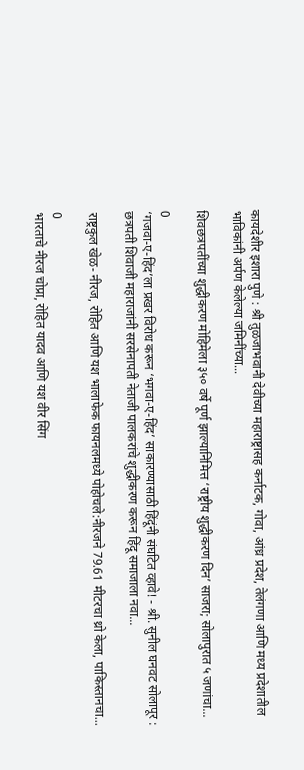कायदेशीर इशारा पुणे : श्री तुळजाभवानी देवीच्या महाराष्ट्रासह कर्नाटक, गोवा, आंध्र प्रदेश, तेलंगणा आणि मध्य प्रदेशातील भाविकांनी अर्पण केलेल्या जमिनींच्या...

शिवछत्रपतींच्या शुद्धीकरण मोहिमेला ३५० वर्षे पूर्ण झाल्यानिमित्त ‘राष्ट्रीय शुद्धीकरण दिन’ साजरा; सोलापुरात ५ जणांचा...

0
‘गजवा-ए-हिंद’ला प्रखर विरोध करून ‘भगवा-ए-हिंद’ साकारण्यासाठी हिंदूंनी संघटित व्हावे! - श्री. सुनील घनवट सोलापूर : छत्रपती शिवाजी महाराजांनी सरसेनापती नेताजी पालकरांचे शुद्धीकरण करून हिंदू समाजाला नवा...

राष्ट्रकुल खेळ- नीरज, रोहित आणि यश भालाफेक फायनलमध्ये पोहोचले:नीरजने 79.61 मीटरचा थ्रो केला, पाकिस्तानचा...

0
भारताचे नीरज चोप्रा, रोहित यादव आणि यश वीर सिंग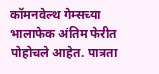कॉमनवेल्थ गेम्सच्या भालाफेक अंतिम फेरीत पोहोचले आहेत. पात्रता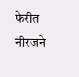फेरीत नीरजने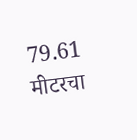79.61 मीटरचा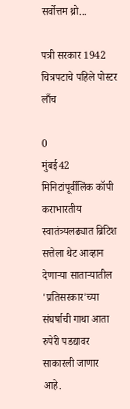सर्वोत्तम थ्रो...

पत्री सरकार 1942 चित्रपटाचे पहिले पोस्टर लाँच

0
मुंबई42 मिनिटांपूर्वीलिंक कॉपी कराभारतीय स्वातंत्र्यलढ्यात ब्रिटिश सत्तेला थेट आव्हान देणाऱ्या साताऱ्यातील 'प्रतिसरकार'च्या संघर्षाची गाथा आता रुपेरी पडद्यावर साकारली जाणार आहे.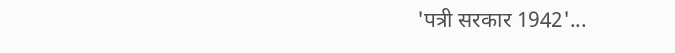'पत्री सरकार 1942'...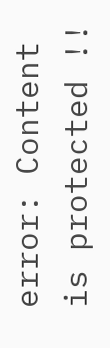error: Content is protected !!